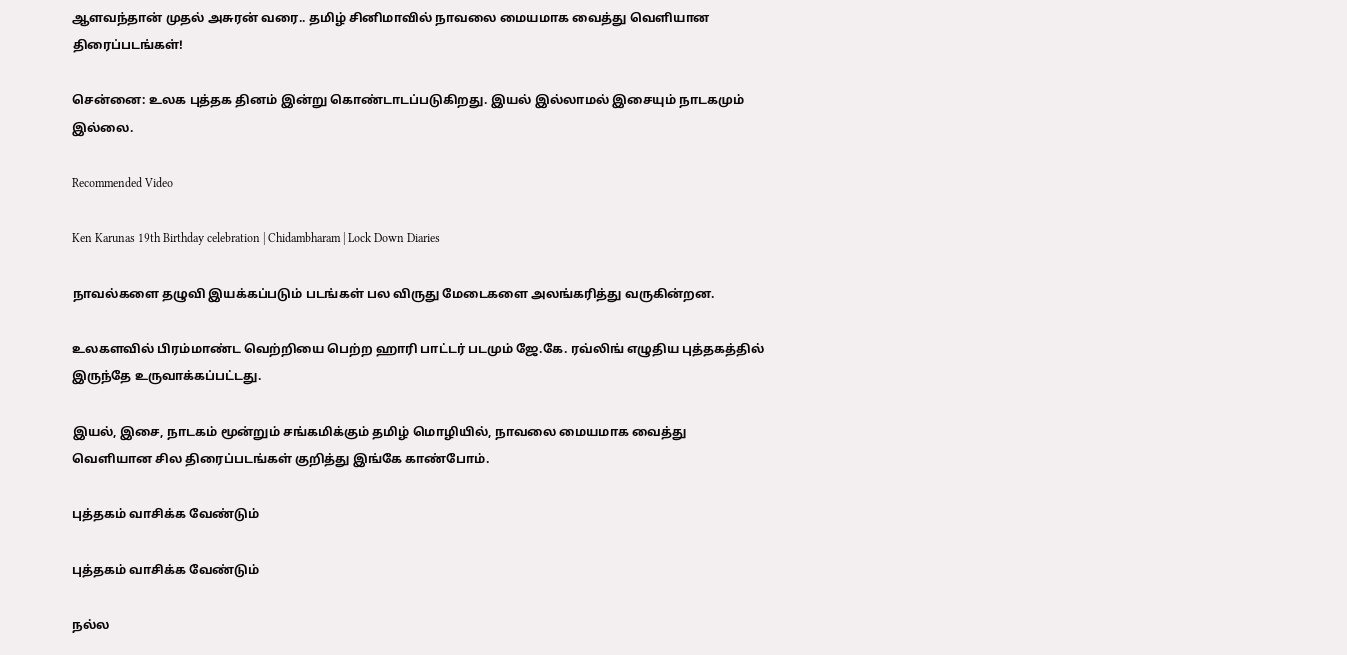ஆளவந்தான் முதல் அசுரன் வரை.. தமிழ் சினிமாவில் நாவலை மையமாக வைத்து வெளியான திரைப்படங்கள்!

சென்னை: உலக புத்தக தினம் இன்று கொண்டாடப்படுகிறது. இயல் இல்லாமல் இசையும் நாடகமும் இல்லை.

Recommended Video

Ken Karunas 19th Birthday celebration | Chidambharam | Lock Down Diaries

நாவல்களை தழுவி இயக்கப்படும் படங்கள் பல விருது மேடைகளை அலங்கரித்து வருகின்றன.

உலகளவில் பிரம்மாண்ட வெற்றியை பெற்ற ஹாரி பாட்டர் படமும் ஜே.கே. ரவ்லிங் எழுதிய புத்தகத்தில் இருந்தே உருவாக்கப்பட்டது.

இயல், இசை, நாடகம் மூன்றும் சங்கமிக்கும் தமிழ் மொழியில், நாவலை மையமாக வைத்து வெளியான சில திரைப்படங்கள் குறித்து இங்கே காண்போம்.

புத்தகம் வாசிக்க வேண்டும்

புத்தகம் வாசிக்க வேண்டும்

நல்ல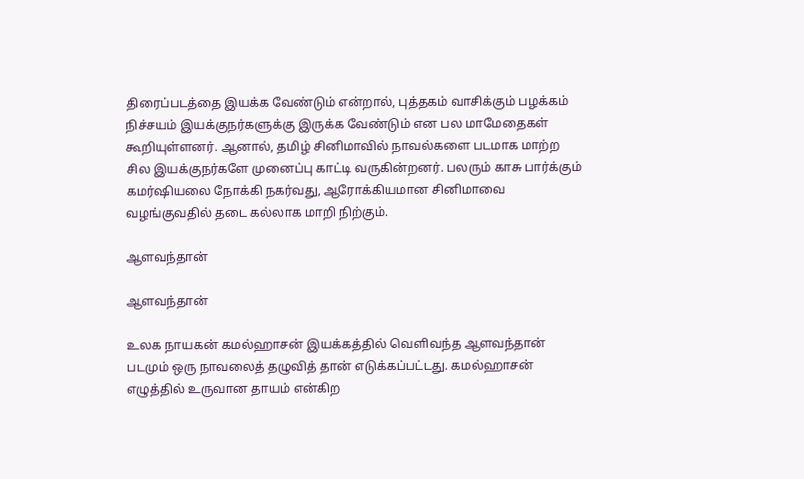திரைப்படத்தை இயக்க வேண்டும் என்றால், புத்தகம் வாசிக்கும் பழக்கம் நிச்சயம் இயக்குநர்களுக்கு இருக்க வேண்டும் என பல மாமேதைகள் கூறியுள்ளனர். ஆனால், தமிழ் சினிமாவில் நாவல்களை படமாக மாற்ற சில இயக்குநர்களே முனைப்பு காட்டி வருகின்றனர். பலரும் காசு பார்க்கும் கமர்ஷியலை நோக்கி நகர்வது, ஆரோக்கியமான சினிமாவை வழங்குவதில் தடை கல்லாக மாறி நிற்கும்.

ஆளவந்தான்

ஆளவந்தான்

உலக நாயகன் கமல்ஹாசன் இயக்கத்தில் வெளிவந்த ஆளவந்தான் படமும் ஒரு நாவலைத் தழுவித் தான் எடுக்கப்பட்டது. கமல்ஹாசன் எழுத்தில் உருவான தாயம் என்கிற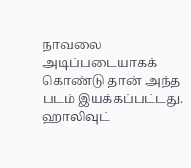நாவலை அடிப்படையாகக் கொண்டு தான் அந்த படம் இயக்கப்பட்டது. ஹாலிவுட்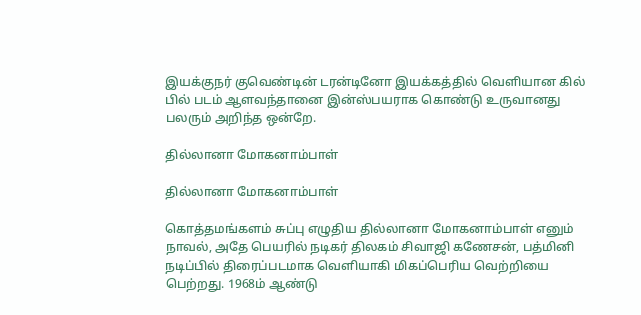இயக்குநர் குவெண்டின் டரன்டினோ இயக்கத்தில் வெளியான கில் பில் படம் ஆளவந்தானை இன்ஸ்பயராக கொண்டு உருவானது பலரும் அறிந்த ஒன்றே.

தில்லானா மோகனாம்பாள்

தில்லானா மோகனாம்பாள்

கொத்தமங்களம் சுப்பு எழுதிய தில்லானா மோகனாம்பாள் எனும் நாவல், அதே பெயரில் நடிகர் திலகம் சிவாஜி கணேசன், பத்மினி நடிப்பில் திரைப்படமாக வெளியாகி மிகப்பெரிய வெற்றியை பெற்றது. 1968ம் ஆண்டு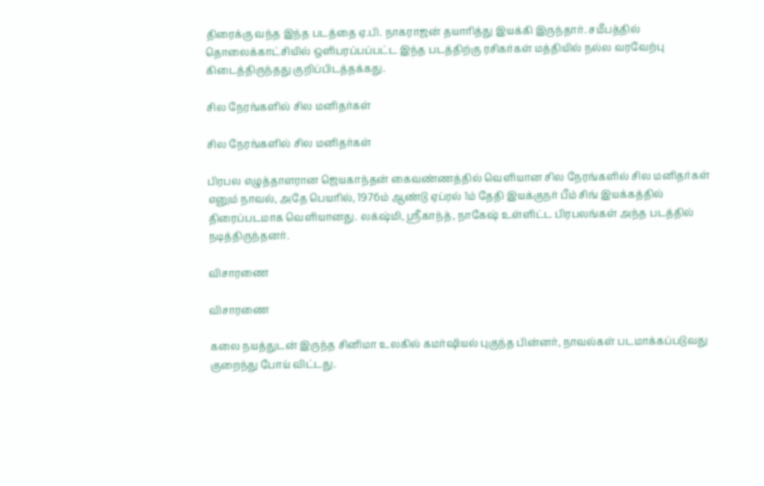திரைக்கு வந்த இந்த படத்தை ஏ.பி. நாகராஜன் தயாரித்து இயக்கி இருந்தார். சமீபத்தில் தொலைக்காட்சியில் ஒளிபரப்பப்பட்ட இந்த படத்திற்கு ரசிகர்கள் மத்தியில் நல்ல வரவேற்பு கிடைத்திருந்தது குறிப்பிடத்தக்கது.

சில நேரங்களில் சில மனிதர்கள்

சில நேரங்களில் சில மனிதர்கள்

பிரபல எழுத்தாளரான ஜெயகாந்தன் கைவண்ணத்தில் வெளியான சில நேரங்களில் சில மனிதர்கள் எனும் நாவல், அதே பெயரில், 1976ம் ஆண்டு ஏப்ரல் 1ம் தேதி இயக்குநர் பீம் சிங் இயக்கத்தில் திரைப்படமாக வெளியானது. லக்‌ஷ்மி, ஸ்ரீகாந்த், நாகேஷ் உள்ளிட்ட பிரபலங்கள் அந்த படத்தில் நடித்திருந்தனர்.

விசாரணை

விசாரணை

கலை நயத்துடன் இருந்த சினிமா உலகில் கமர்ஷியல் புகுந்த பின்னர், நாவல்கள் படமாக்கப்படுவது குறைந்து போய் விட்டது.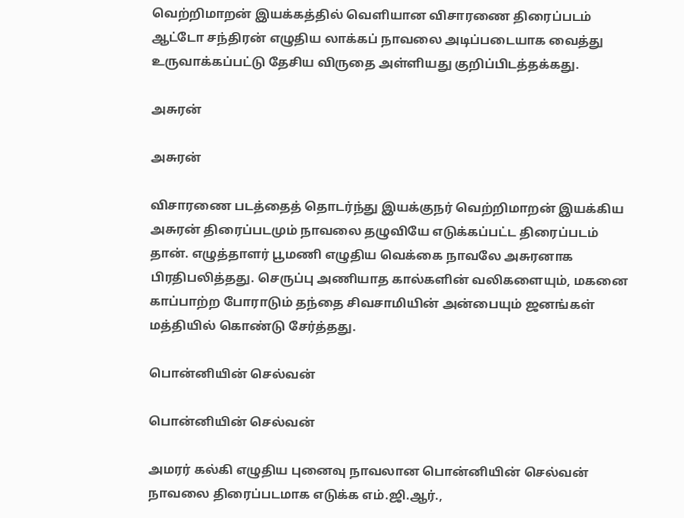வெற்றிமாறன் இயக்கத்தில் வெளியான விசாரணை திரைப்படம் ஆட்டோ சந்திரன் எழுதிய லாக்கப் நாவலை அடிப்படையாக வைத்து உருவாக்கப்பட்டு தேசிய விருதை அள்ளியது குறிப்பிடத்தக்கது.

அசுரன்

அசுரன்

விசாரணை படத்தைத் தொடர்ந்து இயக்குநர் வெற்றிமாறன் இயக்கிய அசுரன் திரைப்படமும் நாவலை தழுவியே எடுக்கப்பட்ட திரைப்படம் தான். எழுத்தாளர் பூமணி எழுதிய வெக்கை நாவலே அசுரனாக பிரதிபலித்தது. செருப்பு அணியாத கால்களின் வலிகளையும், மகனை காப்பாற்ற போராடும் தந்தை சிவசாமியின் அன்பையும் ஜனங்கள் மத்தியில் கொண்டு சேர்த்தது.

பொன்னியின் செல்வன்

பொன்னியின் செல்வன்

அமரர் கல்கி எழுதிய புனைவு நாவலான பொன்னியின் செல்வன் நாவலை திரைப்படமாக எடுக்க எம்.ஜி.ஆர்.,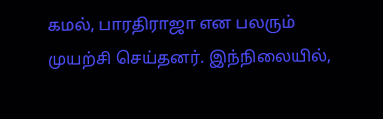கமல், பாரதிராஜா என பலரும் முயற்சி செய்தனர். இந்நிலையில்,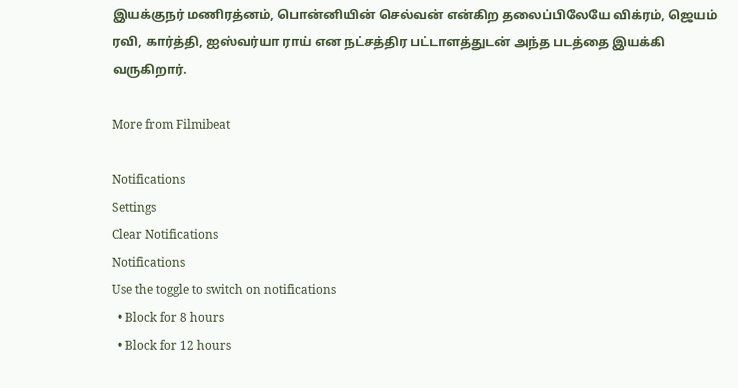இயக்குநர் மணிரத்னம், பொன்னியின் செல்வன் என்கிற தலைப்பிலேயே விக்ரம், ஜெயம் ரவி, கார்த்தி, ஐஸ்வர்யா ராய் என நட்சத்திர பட்டாளத்துடன் அந்த படத்தை இயக்கி வருகிறார்.

More from Filmibeat

Notifications
Settings
Clear Notifications
Notifications
Use the toggle to switch on notifications
  • Block for 8 hours
  • Block for 12 hours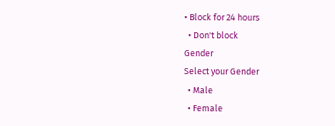• Block for 24 hours
  • Don't block
Gender
Select your Gender
  • Male
  • Female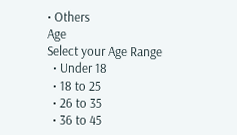• Others
Age
Select your Age Range
  • Under 18
  • 18 to 25
  • 26 to 35
  • 36 to 45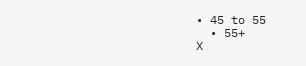• 45 to 55
  • 55+
X